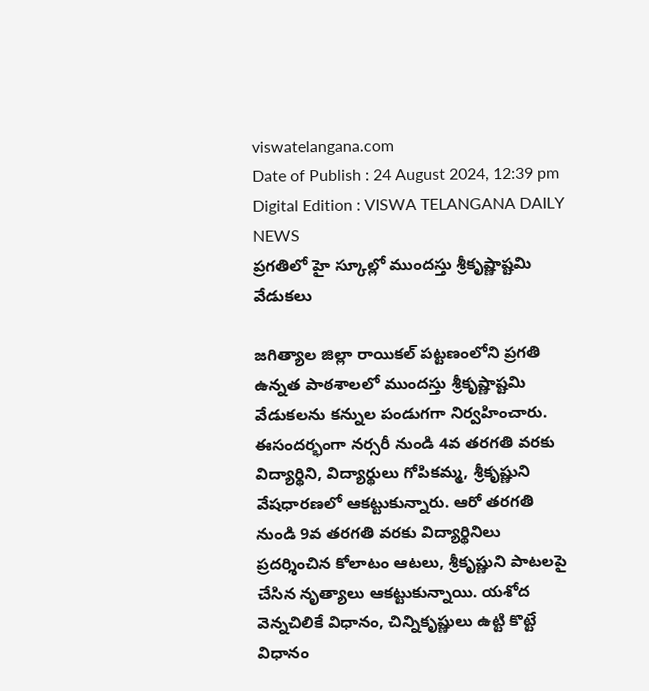viswatelangana.com
Date of Publish : 24 August 2024, 12:39 pm Digital Edition : VISWA TELANGANA DAILY NEWS
ప్రగతిలో హై స్కూల్లో ముందస్తు శ్రీకృష్ణాష్టమి వేడుకలు

జగిత్యాల జిల్లా రాయికల్ పట్టణంలోని ప్రగతి ఉన్నత పాఠశాలలో ముందస్తు శ్రీకృష్ణాష్టమి వేడుకలను కన్నుల పండుగగా నిర్వహించారు. ఈసందర్భంగా నర్సరీ నుండి 4వ తరగతి వరకు విద్యార్థిని, విద్యార్థులు గోపికమ్మ, శ్రీకృష్ణుని వేషధారణలో ఆకట్టుకున్నారు. ఆరో తరగతి నుండి 9వ తరగతి వరకు విద్యార్థినిలు ప్రదర్శించిన కోలాటం ఆటలు, శ్రీకృష్ణుని పాటలపై చేసిన నృత్యాలు ఆకట్టుకున్నాయి. యశోద వెన్నచిలికే విధానం, చిన్నికృష్ణులు ఉట్టి కొట్టే విధానం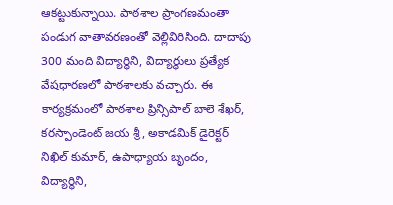ఆకట్టుకున్నాయి. పాఠశాల ప్రాంగణమంతా పండుగ వాతావరణంతో వెల్లివిరిసింది. దాదాపు 300 మంది విద్యార్థిని, విద్యార్థులు ప్రత్యేక వేషధారణలో పాఠశాలకు వచ్చారు. ఈ కార్యక్రమంలో పాఠశాల ప్రిన్సిపాల్ బాలె శేఖర్, కరస్పాండెంట్ జయ శ్రీ, అకాడమిక్ డైరెక్టర్ నిఖిల్ కుమార్, ఉపాధ్యాయ బృందం, విద్యార్థిని,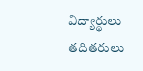విద్యార్థులు తదితరులు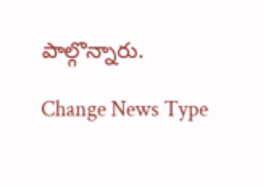పాల్గొన్నారు.

Change News Type